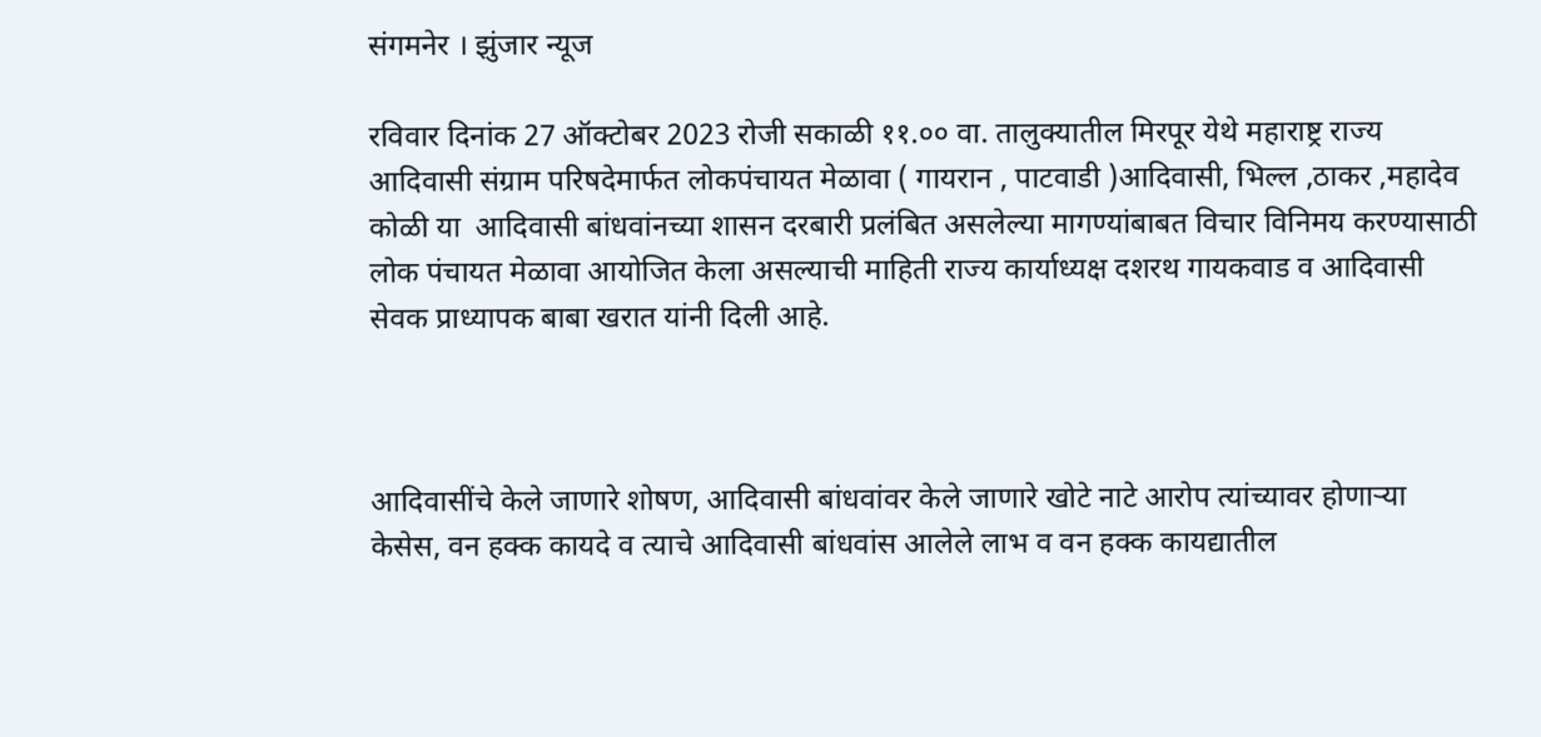संगमनेर । झुंजार न्यूज

रविवार दिनांक 27 ऑक्टोबर 2023 रोजी सकाळी ११.०० वा. तालुक्यातील मिरपूर येथे महाराष्ट्र राज्य आदिवासी संग्राम परिषदेमार्फत लोकपंचायत मेळावा ( गायरान , पाटवाडी )आदिवासी, भिल्ल ,ठाकर ,महादेव कोळी या  आदिवासी बांधवांनच्या शासन दरबारी प्रलंबित असलेल्या मागण्यांबाबत विचार विनिमय करण्यासाठी लोक पंचायत मेळावा आयोजित केला असल्याची माहिती राज्य कार्याध्यक्ष दशरथ गायकवाड व आदिवासी सेवक प्राध्यापक बाबा खरात यांनी दिली आहे.



आदिवासींचे केले जाणारे शोषण, आदिवासी बांधवांवर केले जाणारे खोटे नाटे आरोप त्यांच्यावर होणाऱ्या केसेस, वन हक्क कायदे व त्याचे आदिवासी बांधवांस आलेले लाभ व वन हक्क कायद्यातील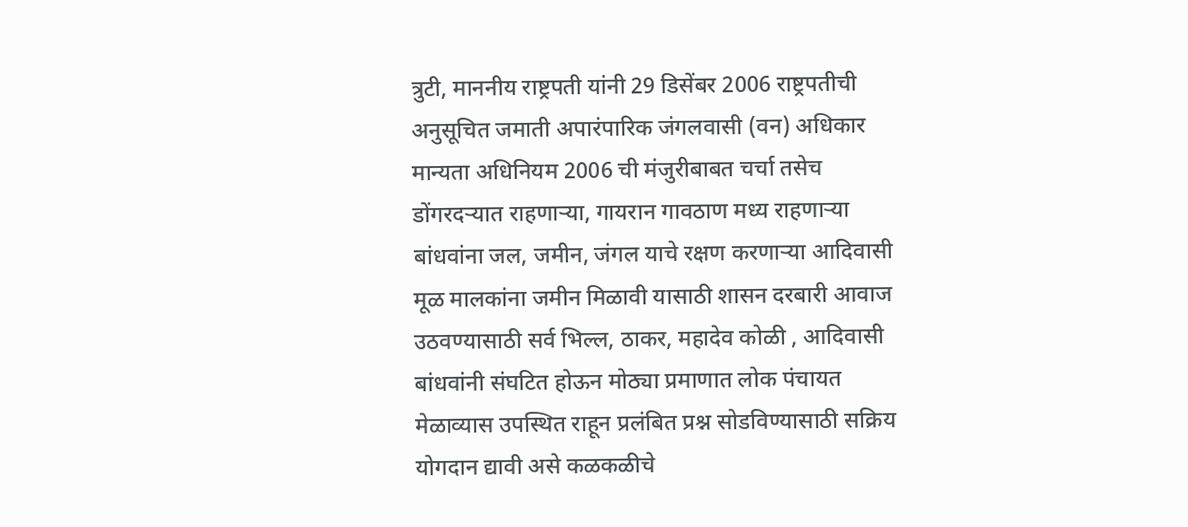त्रुटी, माननीय राष्ट्रपती यांनी 29 डिसेंबर 2006 राष्ट्रपतीची अनुसूचित जमाती अपारंपारिक जंगलवासी (वन) अधिकार मान्यता अधिनियम 2006 ची मंजुरीबाबत चर्चा तसेच डोंगरदऱ्यात राहणाऱ्या, गायरान गावठाण मध्य राहणाऱ्या बांधवांना जल, जमीन, जंगल याचे रक्षण करणाऱ्या आदिवासी मूळ मालकांना जमीन मिळावी यासाठी शासन दरबारी आवाज उठवण्यासाठी सर्व भिल्ल, ठाकर, महादेव कोळी , आदिवासी बांधवांनी संघटित होऊन मोठ्या प्रमाणात लोक पंचायत मेळाव्यास उपस्थित राहून प्रलंबित प्रश्न सोडविण्यासाठी सक्रिय योगदान द्यावी असे कळकळीचे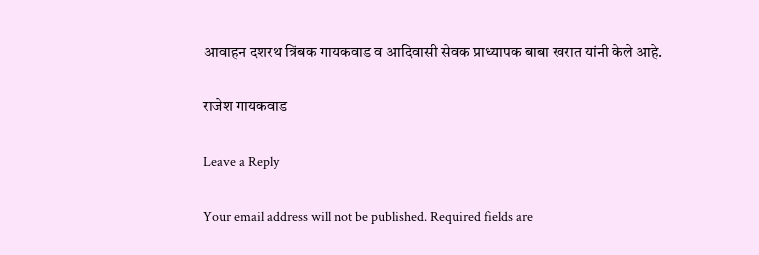आवाहन दशरथ त्रिंबक गायकवाड व आदिवासी सेवक प्राध्यापक बाबा खरात यांनी केले आहे.

राजेश गायकवाड

Leave a Reply

Your email address will not be published. Required fields are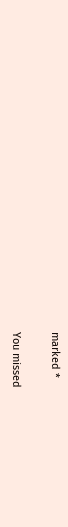marked *

You missed